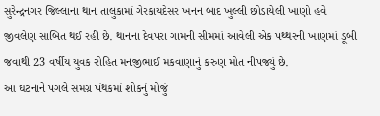સુરેન્દ્રનગર જિલ્લાના થાન તાલુકામાં ગેરકાયદેસર ખનન બાદ ખુલ્લી છોડાયેલી ખાણો હવે જીવલેણ સાબિત થઈ રહી છે. થાનના દેવપરા ગામની સીમમાં આવેલી એક પથ્થરની ખાણમાં ડૂબી જવાથી 23 વર્ષીય યુવક રોહિત મનજીભાઈ મકવાણાનું કરુણ મોત નીપજ્યું છે.
આ ઘટનાને પગલે સમગ્ર પંથકમાં શોકનું મોજું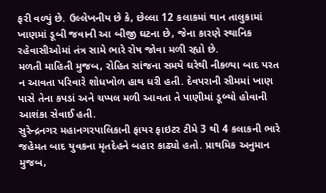ફરી વળ્યું છે. ઉલ્લેખનીય છે કે, છેલ્લા 12 કલાકમાં થાન તાલુકામાં ખાણમાં ડૂબી જવાની આ બીજી ઘટના છે, જેના કારણે સ્થાનિક રહેવાસીઓમાં તંત્ર સામે ભારે રોષ જોવા મળી રહ્યો છે.
મળતી માહિતી મુજબ, રોહિત સાંજના સમયે ઘરેથી નીકળ્યા બાદ પરત ન આવતા પરિવારે શોધખોળ હાથ ધરી હતી. દેવપરાની સીમમાં ખાણ પાસે તેના કપડાં અને ચપ્પલ મળી આવતા તે પાણીમાં ડૂબ્યો હોવાની આશંકા સેવાઈ હતી.
સુરેન્દ્રનગર મહાનગરપાલિકાની ફાયર ફાઇટર ટીમે 3 થી 4 કલાકની ભારે જહેમત બાદ યુવકના મૃતદેહને બહાર કાઢ્યો હતો. પ્રાથમિક અનુમાન મુજબ,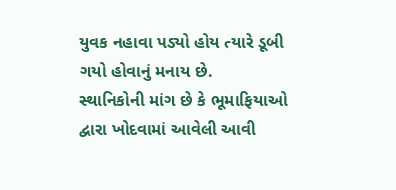યુવક નહાવા પડ્યો હોય ત્યારે ડૂબી ગયો હોવાનું મનાય છે.
સ્થાનિકોની માંગ છે કે ભૂમાફિયાઓ દ્વારા ખોદવામાં આવેલી આવી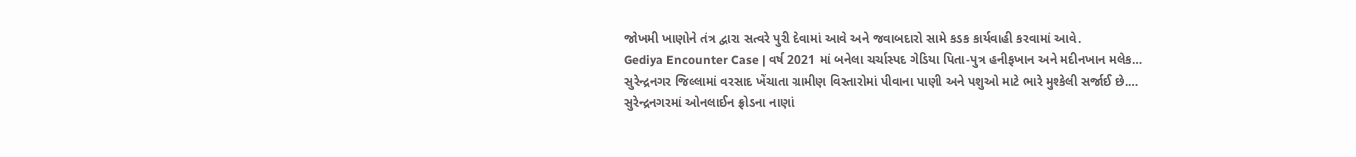જોખમી ખાણોને તંત્ર દ્વારા સત્વરે પુરી દેવામાં આવે અને જવાબદારો સામે કડક કાર્યવાહી કરવામાં આવે.
Gediya Encounter Case | વર્ષ 2021 માં બનેલા ચર્ચાસ્પદ ગેડિયા પિતા-પુત્ર હનીફખાન અને મદીનખાન મલેક…
સુરેન્દ્રનગર જિલ્લામાં વરસાદ ખેંચાતા ગ્રામીણ વિસ્તારોમાં પીવાના પાણી અને પશુઓ માટે ભારે મુશ્કેલી સર્જાઈ છે.…
સુરેન્દ્રનગરમાં ઓનલાઈન ફ્રોડના નાણાં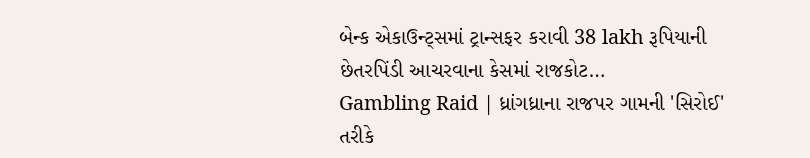બેન્ક એકાઉન્ટ્સમાં ટ્રાન્સફર કરાવી 38 lakh રૂપિયાની છેતરપિંડી આચરવાના કેસમાં રાજકોટ…
Gambling Raid | ધ્રાંગધ્રાના રાજપર ગામની 'સિરોઈ' તરીકે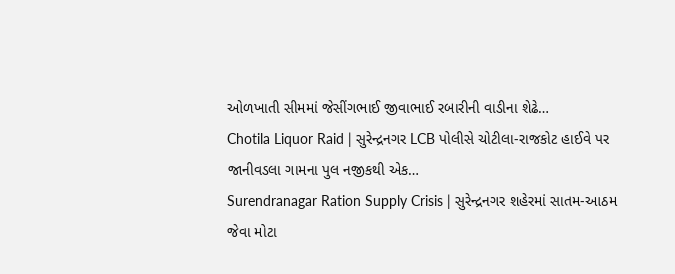ઓળખાતી સીમમાં જેસીંગભાઈ જીવાભાઈ રબારીની વાડીના શેઢે…
Chotila Liquor Raid | સુરેન્દ્રનગર LCB પોલીસે ચોટીલા-રાજકોટ હાઈવે પર જાનીવડલા ગામના પુલ નજીકથી એક…
Surendranagar Ration Supply Crisis | સુરેન્દ્રનગર શહેરમાં સાતમ-આઠમ જેવા મોટા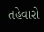તહેવારો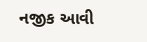નજીક આવી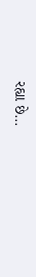રહ્યા છે…